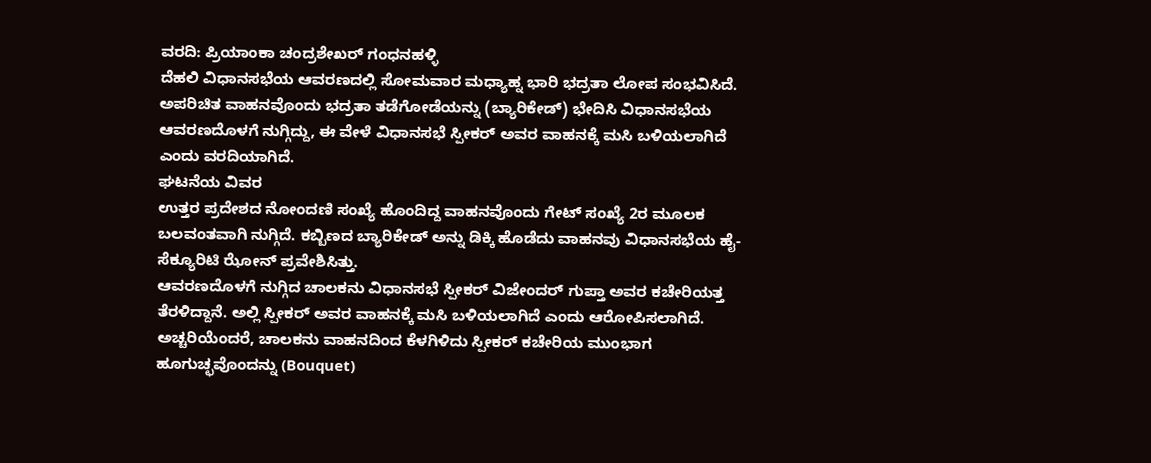ವರದಿ: ಪ್ರಿಯಾಂಕಾ ಚಂದ್ರಶೇಖರ್ ಗಂಧನಹಳ್ಳಿ
ದೆಹಲಿ ವಿಧಾನಸಭೆಯ ಆವರಣದಲ್ಲಿ ಸೋಮವಾರ ಮಧ್ಯಾಹ್ನ ಭಾರಿ ಭದ್ರತಾ ಲೋಪ ಸಂಭವಿಸಿದೆ. ಅಪರಿಚಿತ ವಾಹನವೊಂದು ಭದ್ರತಾ ತಡೆಗೋಡೆಯನ್ನು (ಬ್ಯಾರಿಕೇಡ್) ಭೇದಿಸಿ ವಿಧಾನಸಭೆಯ ಆವರಣದೊಳಗೆ ನುಗ್ಗಿದ್ದು, ಈ ವೇಳೆ ವಿಧಾನಸಭೆ ಸ್ಪೀಕರ್ ಅವರ ವಾಹನಕ್ಕೆ ಮಸಿ ಬಳಿಯಲಾಗಿದೆ ಎಂದು ವರದಿಯಾಗಿದೆ.
ಘಟನೆಯ ವಿವರ
ಉತ್ತರ ಪ್ರದೇಶದ ನೋಂದಣಿ ಸಂಖ್ಯೆ ಹೊಂದಿದ್ದ ವಾಹನವೊಂದು ಗೇಟ್ ಸಂಖ್ಯೆ 2ರ ಮೂಲಕ ಬಲವಂತವಾಗಿ ನುಗ್ಗಿದೆ. ಕಬ್ಬಿಣದ ಬ್ಯಾರಿಕೇಡ್ ಅನ್ನು ಡಿಕ್ಕಿ ಹೊಡೆದು ವಾಹನವು ವಿಧಾನಸಭೆಯ ಹೈ-ಸೆಕ್ಯೂರಿಟಿ ಝೋನ್ ಪ್ರವೇಶಿಸಿತ್ತು.
ಆವರಣದೊಳಗೆ ನುಗ್ಗಿದ ಚಾಲಕನು ವಿಧಾನಸಭೆ ಸ್ಪೀಕರ್ ವಿಜೇಂದರ್ ಗುಪ್ತಾ ಅವರ ಕಚೇರಿಯತ್ತ ತೆರಳಿದ್ದಾನೆ. ಅಲ್ಲಿ ಸ್ಪೀಕರ್ ಅವರ ವಾಹನಕ್ಕೆ ಮಸಿ ಬಳಿಯಲಾಗಿದೆ ಎಂದು ಆರೋಪಿಸಲಾಗಿದೆ. ಅಚ್ಚರಿಯೆಂದರೆ, ಚಾಲಕನು ವಾಹನದಿಂದ ಕೆಳಗಿಳಿದು ಸ್ಪೀಕರ್ ಕಚೇರಿಯ ಮುಂಭಾಗ ಹೂಗುಚ್ಛವೊಂದನ್ನು (Bouquet)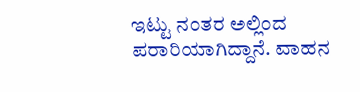ಇಟ್ಟು ನಂತರ ಅಲ್ಲಿಂದ ಪರಾರಿಯಾಗಿದ್ದಾನೆ. ವಾಹನ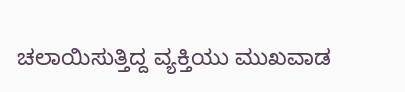ಚಲಾಯಿಸುತ್ತಿದ್ದ ವ್ಯಕ್ತಿಯು ಮುಖವಾಡ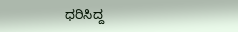ಧರಿಸಿದ್ದ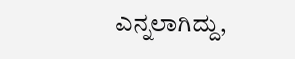ಎನ್ನಲಾಗಿದ್ದು,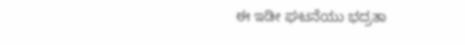ಈ ಇಡೀ ಘಟನೆಯು ಭದ್ರತಾ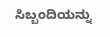ಸಿಬ್ಬಂದಿಯನ್ನು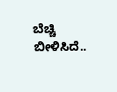ಬೆಚ್ಚಿ ಬೀಳಿಸಿದೆ..